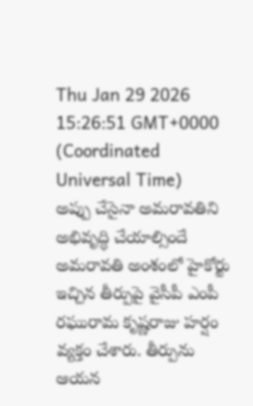Thu Jan 29 2026 15:26:51 GMT+0000 (Coordinated Universal Time)
అప్పు చేసైనా అమరావతిని అభివృద్ధి చేయాల్సిందే
అమరావతి అంశంలో హైకోర్టు ఇచ్చిన తీర్పుపై వైసీపీ ఎంపీ రఘురామ కృష్ణరాజు హర్షం వ్యక్తం చేశారు. తీర్పును ఆయన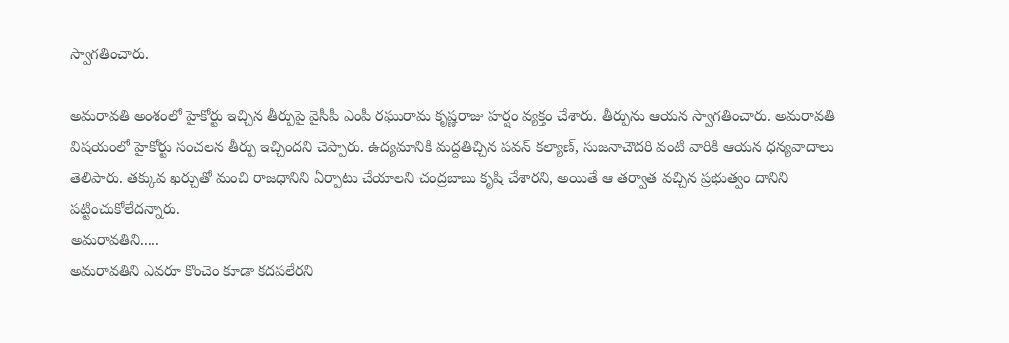స్వాగతించారు.

అమరావతి అంశంలో హైకోర్టు ఇచ్చిన తీర్పుపై వైసీపీ ఎంపీ రఘురామ కృష్ణరాజు హర్షం వ్యక్తం చేశారు. తీర్పును ఆయన స్వాగతించారు. అమరావతి విషయంలో హైకోర్టు సంచలన తీర్పు ఇచ్చిందని చెప్పారు. ఉద్యమానికి మద్దతిచ్చిన పవన్ కల్యాణ్, సుజనాచౌదరి వంటి వారికి ఆయన ధన్యవాదాలు తెలిపారు. తక్కువ ఖర్చుతో మంచి రాజధానిని ఏర్పాటు చేయాలని చంద్రబాబు కృషి చేశారని, అయితే ఆ తర్వాత వచ్చిన ప్రభుత్వం దానిని పట్టించుకోలేదన్నారు.
అమరావతిని.....
అమరావతిని ఎవరూ కొంచెం కూడా కదపలేరని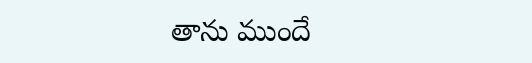తాను ముందే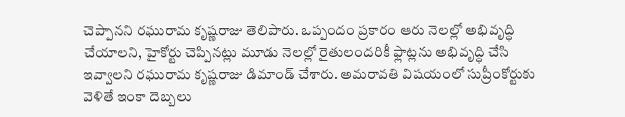చెప్పానని రఘురామ కృష్ణరాజు తెలిపారు. ఒప్పందం ప్రకారం ఆరు నెలల్లో అభివృద్ధి చేయాలని, హైకోర్టు చెప్పినట్లు మూడు నెలల్లో రైతులందరికీ ఫ్లాట్లను అభివృద్ధి చేసి ఇవ్వాలని రఘురామ కృష్ణరాజు డిమాండ్ చేశారు. అమరావతి విషయంలో సుప్రీంకోర్టుకు వెళితే ఇంకా దెబ్బలు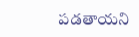పడతాయని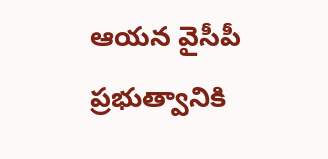ఆయన వైసీపీ ప్రభుత్వానికి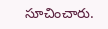సూచించారు.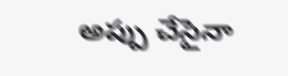అప్పు చేసైనా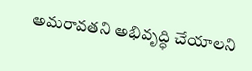అమరావతని అభివృద్ధి చేయాలని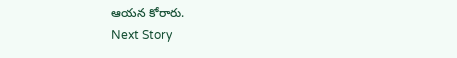ఆయన కోరారు.
Next Story